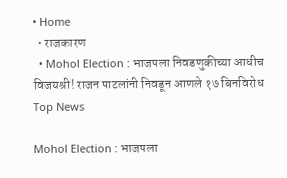• Home
  • राजकारण
  • Mohol Election : भाजपला निवडणुकीच्या आधीच विजयश्री! राजन पाटलांनी निवडून आणले १७ बिनविरोध
Top News

Mohol Election : भाजपला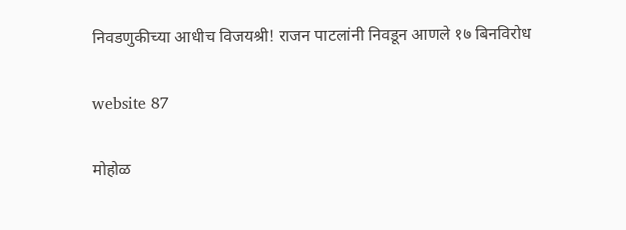निवडणुकीच्या आधीच विजयश्री! राजन पाटलांनी निवडून आणले १७ बिनविरोध

website 87

मोहोळ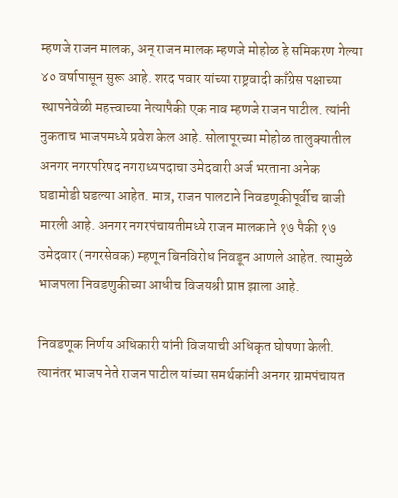म्हणजे राजन मालक, अन् राजन मालक म्हणजे मोहोळ हे समिकरण गेल्या ४० वर्षापासून सुरू आहे. शरद पवार यांच्या राष्ट्रवादी काँग्रेस पक्षाच्या स्थापनेवेळी महत्त्वाच्या नेत्यापैकी एक नाव म्हणजे राजन पाटील. त्यांनी नुकताच भाजपमध्ये प्रवेश केल आहे. सोलापूरच्या मोहोळ तालुक्यातील अनगर नगरपरिषद नगराध्यपदाचा उमेदवारी अर्ज भरताना अनेक घडामोडी घडल्या आहेत. मात्र, राजन पालटाने निवडणूकीपूर्वीच बाजी मारली आहे. अनगर नगरपंचायतीमध्ये राजन मालकाने १७ पैकी १७ उमेदवार (नगरसेवक) म्हणून बिनविरोध निवडून आणले आहेत. त्यामुळे भाजपला निवडणुकीच्या आधीच विजयश्री प्राप्त झाला आहे.

निवडणूक निर्णय अधिकारी यांनी विजयाची अधिकृत घोषणा केली. त्यानंतर भाजप नेते राजन पाटील यांच्या समर्थकांनी अनगर ग्रामपंचायत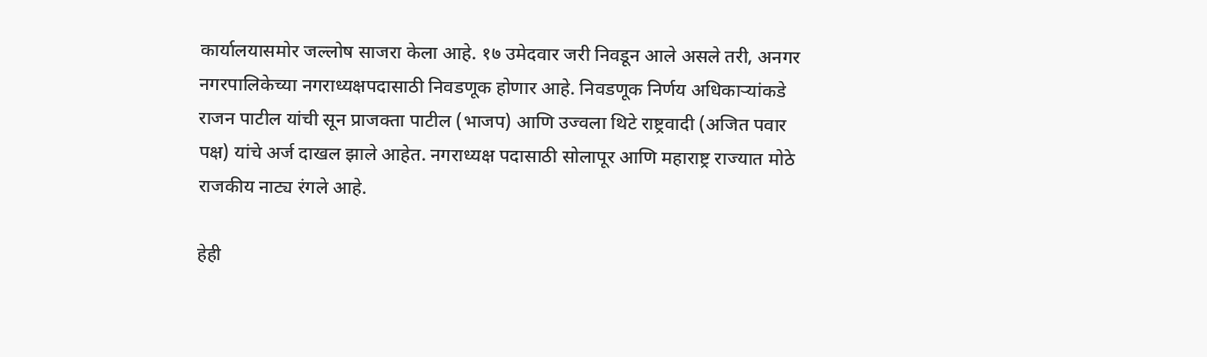कार्यालयासमोर जल्लोष साजरा केला आहे. १७ उमेदवार जरी निवडून आले असले तरी, अनगर नगरपालिकेच्या नगराध्यक्षपदासाठी निवडणूक होणार आहे. निवडणूक निर्णय अधिकार्‍यांकडे राजन पाटील यांची सून प्राजक्ता पाटील (भाजप) आणि उज्वला थिटे राष्ट्रवादी (अजित पवार पक्ष) यांचे अर्ज दाखल झाले आहेत. नगराध्यक्ष पदासाठी सोलापूर आणि महाराष्ट्र राज्यात मोठे राजकीय नाट्य रंगले आहे.

हेही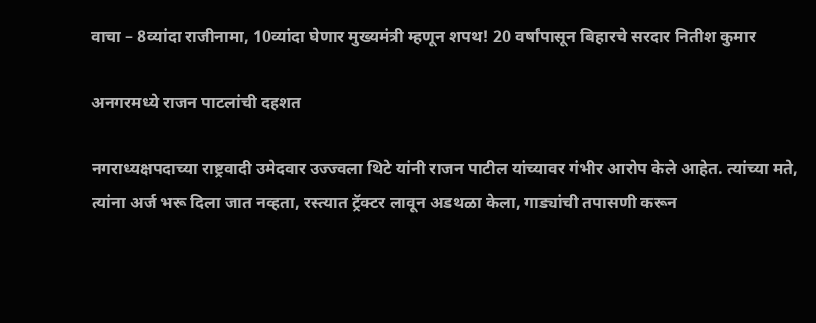वाचा – 8व्यांदा राजीनामा, 10व्यांदा घेणार मुख्यमंत्री म्हणून शपथ! 20 वर्षांपासून बिहारचे सरदार नितीश कुमार

अनगरमध्ये राजन पाटलांची दहशत

नगराध्यक्षपदाच्या राष्ट्रवादी उमेदवार उज्ज्वला थिटे यांनी राजन पाटील यांच्यावर गंभीर आरोप केले आहेत. त्यांच्या मते, त्यांना अर्ज भरू दिला जात नव्हता, रस्त्यात ट्रॅक्टर लावून अडथळा केला, गाड्यांची तपासणी करून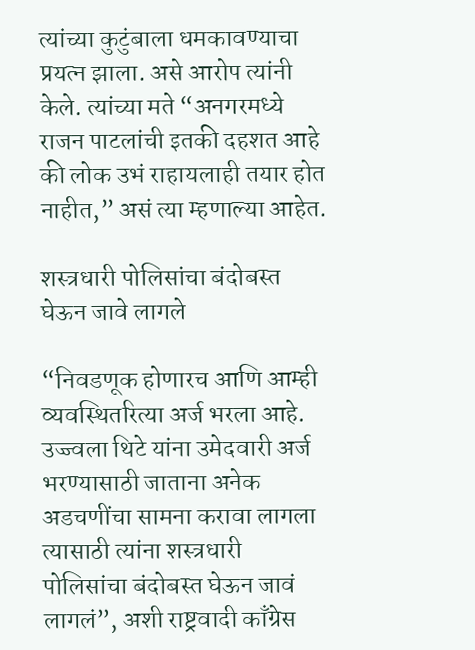त्यांच्या कुटुंबाला धमकावण्याचा प्रयत्न झाला. असे आरोप त्यांनी केले. त्यांच्या मते “अनगरमध्ये राजन पाटलांची इतकी दहशत आहे की लोक उभं राहायलाही तयार होत नाहीत,” असं त्या म्हणाल्या आहेत.

शस्त्रधारी पोलिसांचा बंदोबस्त घेऊन जावे लागले

“निवडणूक होणारच आणि आम्ही व्यवस्थितरित्या अर्ज भरला आहे. उज्ज्वला थिटे यांना उमेदवारी अर्ज भरण्यासाठी जाताना अनेक अडचणींचा सामना करावा लागला त्यासाठी त्यांना शस्त्रधारी पोलिसांचा बंदोबस्त घेऊन जावं लागलं”, अशी राष्ट्रवादी काँग्रेस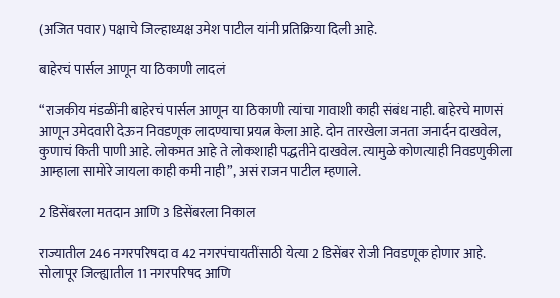(अजित पवार) पक्षाचे जिल्हाध्यक्ष उमेश पाटील यांनी प्रतिक्रिया दिली आहे.

बाहेरचं पार्सल आणून या ठिकाणी लादलं

“राजकीय मंडळींनी बाहेरचं पार्सल आणून या ठिकाणी त्यांचा गावाशी काही संबंध नाही. बाहेरचे माणसं आणून उमेदवारी देऊन निवडणूक लादण्याचा प्रयत्न केला आहे. दोन तारखेला जनता जनार्दन दाखवेल, कुणाचं किती पाणी आहे. लोकमत आहे ते लोकशाही पद्धतीने दाखवेल. त्यामुळे कोणत्याही निवडणुकीला आम्हाला सामोरे जायला काही कमी नाही”, असं राजन पाटील म्हणाले.

2 डिसेंबरला मतदान आणि 3 डिसेंबरला निकाल

राज्यातील 246 नगरपरिषदा व 42 नगरपंचायतींसाठी येत्या 2 डिसेंबर रोजी निवडणूक होणार आहे. सोलापूर जिल्ह्यातील 11 नगरपरिषद आणि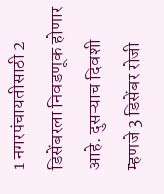1 नगरपंचायतीसाठी 2 डिसेंबरला निवडणूक होणार आहे. दुसऱ्याच दिवशी म्हणजे 3 डिसेंबर रोजी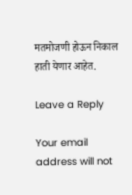मतमोजणी होऊन निकाल हाती येणार आहेत.

Leave a Reply

Your email address will not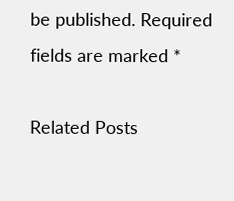be published. Required fields are marked *

Related Posts